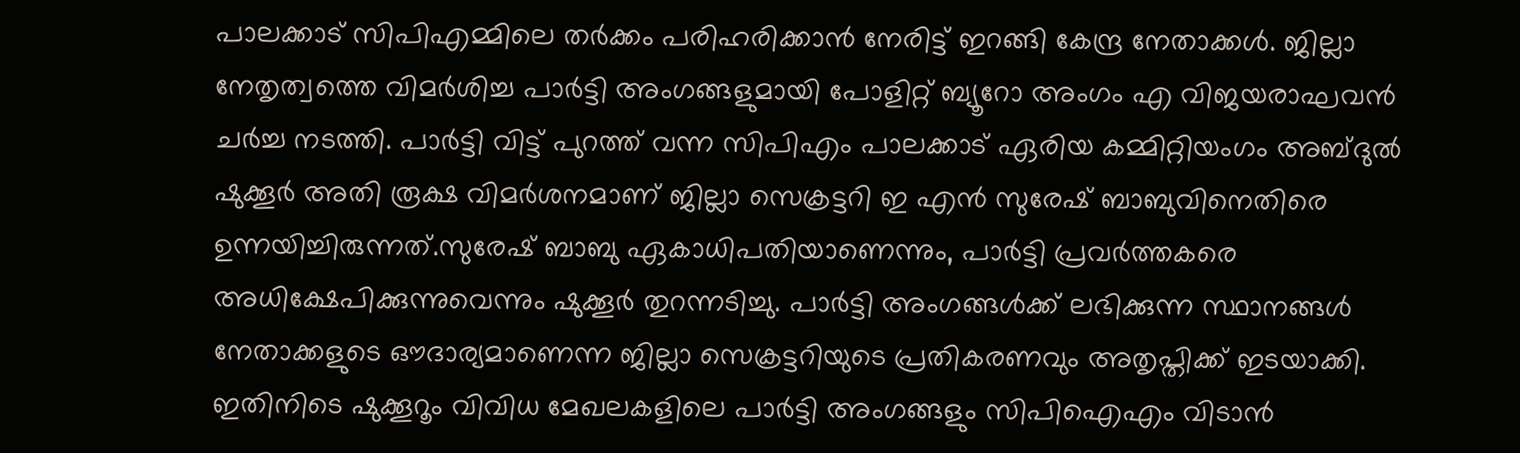പാലക്കാട് സിപിഎമ്മിലെ തർക്കം പരിഹരിക്കാൻ നേരിട്ട് ഇറങ്ങി കേന്ദ്ര നേതാക്കൾ. ജില്ലാ നേതൃത്വത്തെ വിമർശിച്ച പാർട്ടി അംഗങ്ങളുമായി പോളിറ്റ് ബ്യൂറോ അംഗം എ വിജയരാഘവൻ ചർച്ച നടത്തി. പാർട്ടി വിട്ട് പുറത്ത് വന്ന സിപിഎം പാലക്കാട് ഏരിയ കമ്മിറ്റിയംഗം അബ്ദുൽ ഷുക്കൂർ അതി രൂക്ഷ വിമർശനമാണ് ജില്ലാ സെക്രട്ടറി ഇ എൻ സുരേഷ് ബാബുവിനെതിരെ ഉന്നയിച്ചിരുന്നത്.സുരേഷ് ബാബു ഏകാധിപതിയാണെന്നും, പാർട്ടി പ്രവർത്തകരെ അധിക്ഷേപിക്കുന്നുവെന്നും ഷുക്കൂർ തുറന്നടിച്ചു. പാർട്ടി അംഗങ്ങൾക്ക് ലഭിക്കുന്ന സ്ഥാനങ്ങൾ നേതാക്കളുടെ ഔദാര്യമാണെന്ന ജില്ലാ സെക്രട്ടറിയുടെ പ്രതികരണവും അതൃപ്തിക്ക് ഇടയാക്കി. ഇതിനിടെ ഷുക്കൂറൂം വിവിധ മേഖലകളിലെ പാർട്ടി അംഗങ്ങളും സിപിഐഎം വിടാൻ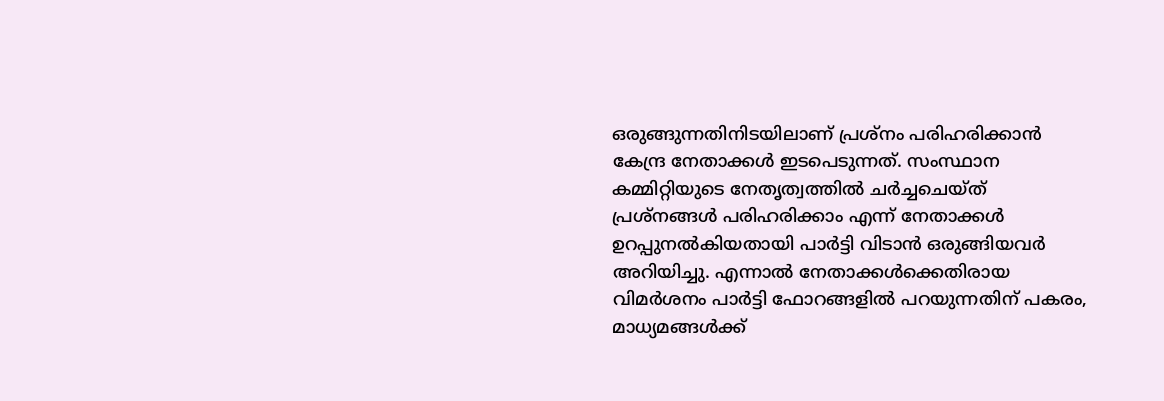ഒരുങ്ങുന്നതിനിടയിലാണ് പ്രശ്നം പരിഹരിക്കാൻ കേന്ദ്ര നേതാക്കൾ ഇടപെടുന്നത്. സംസ്ഥാന കമ്മിറ്റിയുടെ നേതൃത്വത്തിൽ ചർച്ചചെയ്ത് പ്രശ്നങ്ങൾ പരിഹരിക്കാം എന്ന് നേതാക്കൾ ഉറപ്പുനൽകിയതായി പാർട്ടി വിടാൻ ഒരുങ്ങിയവർ അറിയിച്ചു. എന്നാൽ നേതാക്കൾക്കെതിരായ വിമർശനം പാർട്ടി ഫോറങ്ങളിൽ പറയുന്നതിന് പകരം, മാധ്യമങ്ങൾക്ക്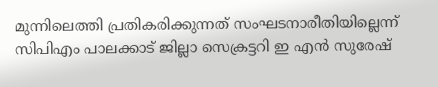മുന്നിലെത്തി പ്രതികരിക്കുന്നത് സംഘടനാരീതിയില്ലെന്ന് സിപിഎം പാലക്കാട് ജില്ലാ സെക്രട്ടറി ഇ എൻ സുരേഷ്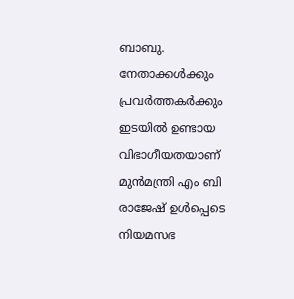ബാബു. നേതാക്കൾക്കും പ്രവർത്തകർക്കും ഇടയിൽ ഉണ്ടായ വിഭാഗീയതയാണ് മുൻമന്ത്രി എം ബി രാജേഷ് ഉൾപ്പെടെ നിയമസഭ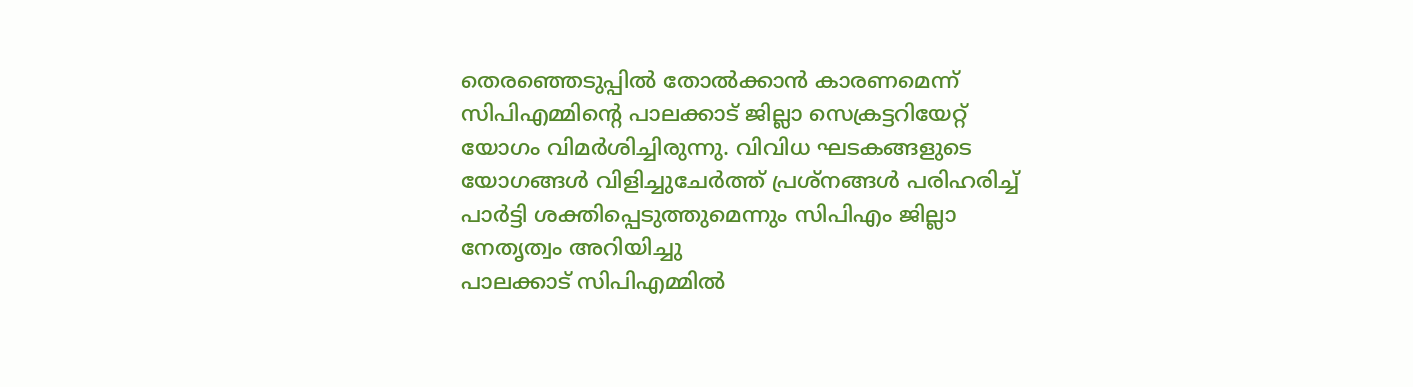തെരഞ്ഞെടുപ്പിൽ തോൽക്കാൻ കാരണമെന്ന് സിപിഎമ്മിന്റെ പാലക്കാട് ജില്ലാ സെക്രട്ടറിയേറ്റ് യോഗം വിമർശിച്ചിരുന്നു. വിവിധ ഘടകങ്ങളുടെ യോഗങ്ങൾ വിളിച്ചുചേർത്ത് പ്രശ്നങ്ങൾ പരിഹരിച്ച് പാർട്ടി ശക്തിപ്പെടുത്തുമെന്നും സിപിഎം ജില്ലാ നേതൃത്വം അറിയിച്ചു
പാലക്കാട് സിപിഎമ്മിൽ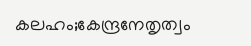കലഹം;കേന്ദ്രനേതൃത്വം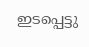ഇടപ്പെട്ടു